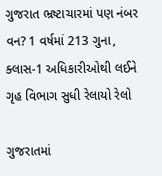ગુજરાત ભ્રષ્ટાચારમાં પણ નંબર વન? 1 વર્ષમાં 213 ગુના, ક્લાસ-1 અધિકારીઓથી લઈને ગૃહ વિભાગ સુધી રેલાયો રેલો

ગુજરાતમાં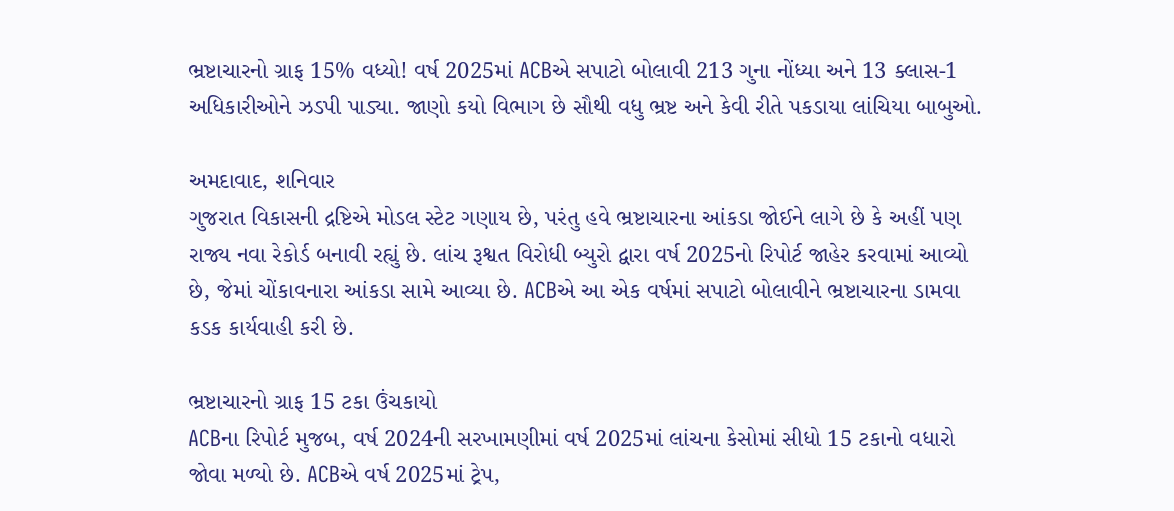ભ્રષ્ટાચારનો ગ્રાફ 15% વધ્યો! વર્ષ 2025માં ACBએ સપાટો બોલાવી 213 ગુના નોંધ્યા અને 13 ક્લાસ-1 અધિકારીઓને ઝડપી પાડ્યા. જાણો કયો વિભાગ છે સૌથી વધુ ભ્રષ્ટ અને કેવી રીતે પકડાયા લાંચિયા બાબુઓ.

અમદાવાદ, શનિવાર
ગુજરાત વિકાસની દ્રષ્ટિએ મોડલ સ્ટેટ ગણાય છે, પરંતુ હવે ભ્રષ્ટાચારના આંકડા જોઈને લાગે છે કે અહીં પણ રાજ્ય નવા રેકોર્ડ બનાવી રહ્યું છે. લાંચ રૂશ્વત વિરોધી બ્યુરો દ્વારા વર્ષ 2025નો રિપોર્ટ જાહેર કરવામાં આવ્યો છે, જેમાં ચોંકાવનારા આંકડા સામે આવ્યા છે. ACBએ આ એક વર્ષમાં સપાટો બોલાવીને ભ્રષ્ટાચારના ડામવા કડક કાર્યવાહી કરી છે.

ભ્રષ્ટાચારનો ગ્રાફ 15 ટકા ઉંચકાયો
ACBના રિપોર્ટ મુજબ, વર્ષ 2024ની સરખામણીમાં વર્ષ 2025માં લાંચના કેસોમાં સીધો 15 ટકાનો વધારો જોવા મળ્યો છે. ACBએ વર્ષ 2025માં ટ્રેપ,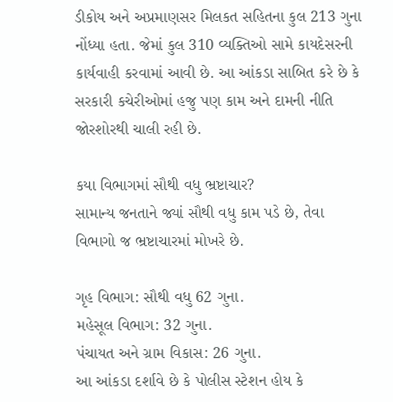ડીકોય અને અપ્રમાણસર મિલકત સહિતના કુલ 213 ગુના નોંધ્યા હતા. જેમાં કુલ 310 વ્યક્તિઓ સામે કાયદેસરની કાર્યવાહી કરવામાં આવી છે. આ આંકડા સાબિત કરે છે કે સરકારી કચેરીઓમાં હજુ પણ કામ અને દામની નીતિ જોરશોરથી ચાલી રહી છે.

કયા વિભાગમાં સૌથી વધુ ભ્રષ્ટાચાર?
સામાન્ય જનતાને જ્યાં સૌથી વધુ કામ પડે છે, તેવા વિભાગો જ ભ્રષ્ટાચારમાં મોખરે છે.

ગૃહ વિભાગ: સૌથી વધુ 62 ગુના.
મહેસૂલ વિભાગ: 32 ગુના.
પંચાયત અને ગ્રામ વિકાસ: 26 ગુના.
આ આંકડા દર્શાવે છે કે પોલીસ સ્ટેશન હોય કે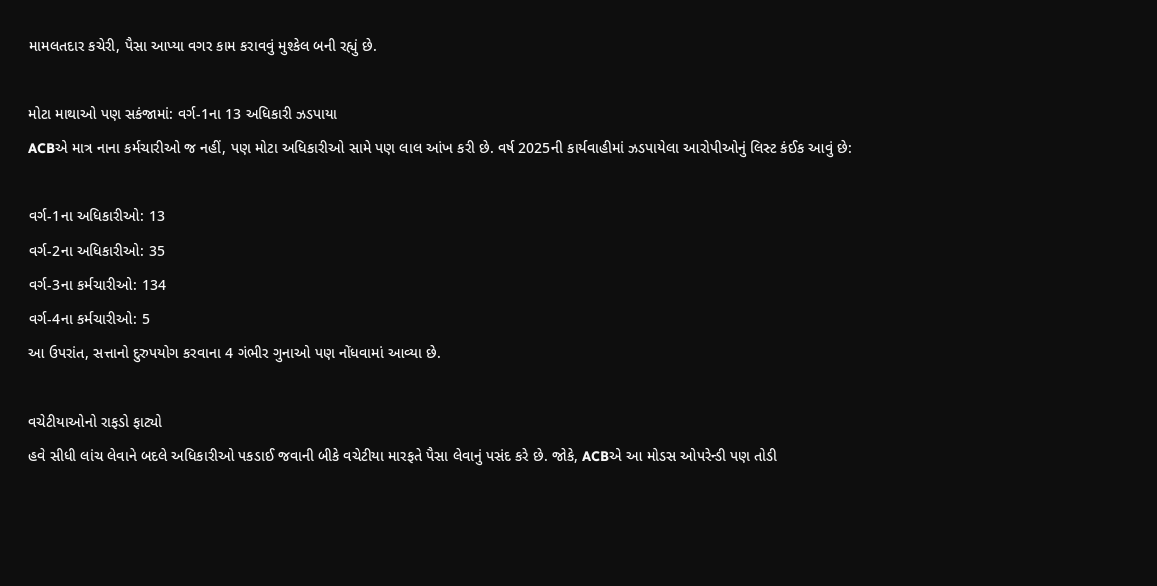મામલતદાર કચેરી, પૈસા આપ્યા વગર કામ કરાવવું મુશ્કેલ બની રહ્યું છે.

મોટા માથાઓ પણ સકંજામાં: વર્ગ-1ના 13 અધિકારી ઝડપાયા
ACBએ માત્ર નાના કર્મચારીઓ જ નહીં, પણ મોટા અધિકારીઓ સામે પણ લાલ આંખ કરી છે. વર્ષ 2025ની કાર્યવાહીમાં ઝડપાયેલા આરોપીઓનું લિસ્ટ કંઈક આવું છે:

વર્ગ-1ના અધિકારીઓ: 13
વર્ગ-2ના અધિકારીઓ: 35
વર્ગ-3ના કર્મચારીઓ: 134
વર્ગ-4ના કર્મચારીઓ: 5
આ ઉપરાંત, સત્તાનો દુરુપયોગ કરવાના 4 ગંભીર ગુનાઓ પણ નોંધવામાં આવ્યા છે.

વચેટીયાઓનો રાફડો ફાટ્યો
હવે સીધી લાંચ લેવાને બદલે અધિકારીઓ પકડાઈ જવાની બીકે વચેટીયા મારફતે પૈસા લેવાનું પસંદ કરે છે. જોકે, ACBએ આ મોડસ ઓપરેન્ડી પણ તોડી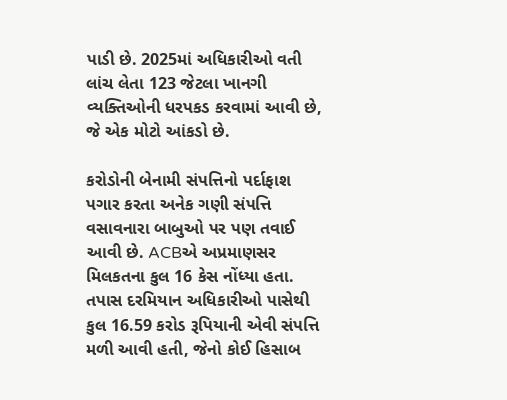પાડી છે. 2025માં અધિકારીઓ વતી લાંચ લેતા 123 જેટલા ખાનગી વ્યક્તિઓની ધરપકડ કરવામાં આવી છે, જે એક મોટો આંકડો છે.

કરોડોની બેનામી સંપત્તિનો પર્દાફાશ
પગાર કરતા અનેક ગણી સંપત્તિ વસાવનારા બાબુઓ પર પણ તવાઈ આવી છે. ACBએ અપ્રમાણસર મિલકતના કુલ 16 કેસ નોંધ્યા હતા. તપાસ દરમિયાન અધિકારીઓ પાસેથી કુલ 16.59 કરોડ રૂપિયાની એવી સંપત્તિ મળી આવી હતી, જેનો કોઈ હિસાબ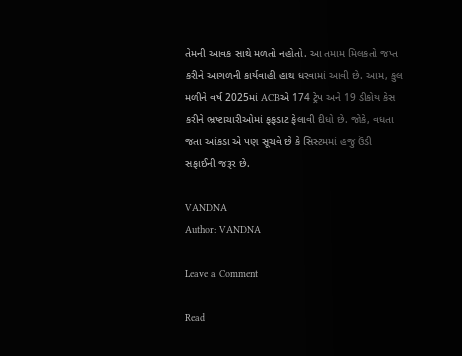તેમની આવક સાથે મળતો નહોતો. આ તમામ મિલકતો જપ્ત કરીને આગળની કાર્યવાહી હાથ ધરવામાં આવી છે. આમ, કુલ મળીને વર્ષ 2025માં ACBએ 174 ટ્રેપ અને 19 ડીકોય કેસ કરીને ભ્રષ્ટાચારીઓમાં ફફડાટ ફેલાવી દીધો છે. જોકે, વધતા જતા આંકડા એ પણ સૂચવે છે કે સિસ્ટમમાં હજુ ઉંડી સફાઈની જરૂર છે.

VANDNA
Author: VANDNA

Leave a Comment

Read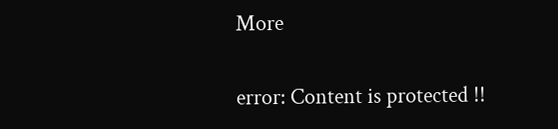More

error: Content is protected !!